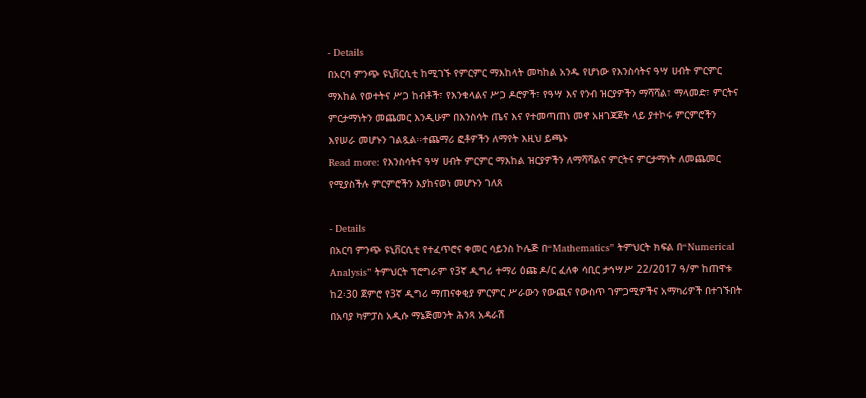- Details
በአርባ ምንጭ ዩኒቨርሲቲ ከሚገኙ የምርምር ማእከላት መካከል አንዱ የሆነው የእንስሳትና ዓሣ ሀብት ምርምር ማእከል የወተትና ሥጋ ከብቶች፣ የእንቁላልና ሥጋ ዶሮዎች፣ የዓሣ እና የንብ ዝርያዎችን ማሻሻል፣ ማላመድ፣ ምርትና ምርታማነትን መጨመር እንዲሁም በእንስሳት ጤና እና የተመጣጠነ መኖ አዘገጃጀት ላይ ያተኮሩ ምርምሮችን እየሠራ መሆኑን ገልጿል፡፡ተጨማሪ ፎቶዎችን ለማየት እዚህ ይጫኑ
Read more: የእንስሳትና ዓሣ ሀብት ምርምር ማእከል ዝርያዎችን ለማሻሻልና ምርትና ምርታማነት ለመጨመር የሚያስችሉ ምርምሮችን እያከናወነ መሆኑን ገለጸ

- Details
በአርባ ምንጭ ዩኒቨርሲቲ የተፈጥሮና ቀመር ሳይንስ ኮሌጅ በ“Mathematics” ትምህርት ክፍል በ“Numerical Analysis” ትምህርት ፕሮግራም የ3ኛ ዲግሪ ተማሪ ዕጩ ዶ/ር ፈለቀ ሳቢር ታኅሣሥ 22/2017 ዓ/ም ከጠዋቱ ከ2፡30 ጀምሮ የ3ኛ ዲግሪ ማጠናቀቂያ ምርምር ሥራውን የውጪና የውስጥ ገምጋሚዎችና አማካሪዎች በተገኙበት በአባያ ካምፓስ አዲሱ ማኔጅመንት ሕንጻ አዳራሽ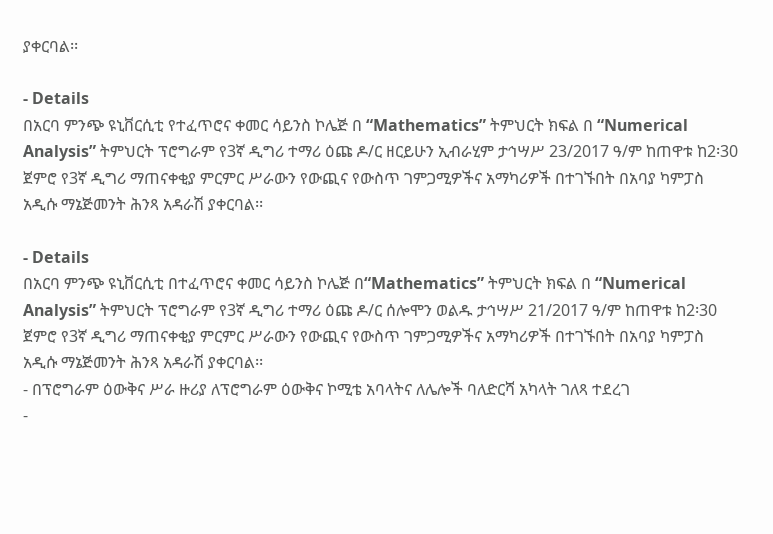ያቀርባል፡፡

- Details
በአርባ ምንጭ ዩኒቨርሲቲ የተፈጥሮና ቀመር ሳይንስ ኮሌጅ በ “Mathematics” ትምህርት ክፍል በ “Numerical Analysis” ትምህርት ፕሮግራም የ3ኛ ዲግሪ ተማሪ ዕጩ ዶ/ር ዘርይሁን ኢብራሂም ታኅሣሥ 23/2017 ዓ/ም ከጠዋቱ ከ2፡30 ጀምሮ የ3ኛ ዲግሪ ማጠናቀቂያ ምርምር ሥራውን የውጪና የውስጥ ገምጋሚዎችና አማካሪዎች በተገኙበት በአባያ ካምፓስ አዲሱ ማኔጅመንት ሕንጻ አዳራሽ ያቀርባል፡፡

- Details
በአርባ ምንጭ ዩኒቨርሲቲ በተፈጥሮና ቀመር ሳይንስ ኮሌጅ በ“Mathematics” ትምህርት ክፍል በ “Numerical Analysis” ትምህርት ፕሮግራም የ3ኛ ዲግሪ ተማሪ ዕጩ ዶ/ር ሰሎሞን ወልዱ ታኅሣሥ 21/2017 ዓ/ም ከጠዋቱ ከ2፡30 ጀምሮ የ3ኛ ዲግሪ ማጠናቀቂያ ምርምር ሥራውን የውጪና የውስጥ ገምጋሚዎችና አማካሪዎች በተገኙበት በአባያ ካምፓስ አዲሱ ማኔጅመንት ሕንጻ አዳራሽ ያቀርባል፡፡
- በፕሮግራም ዕውቅና ሥራ ዙሪያ ለፕሮግራም ዕውቅና ኮሚቴ አባላትና ለሌሎች ባለድርሻ አካላት ገለጻ ተደረገ
-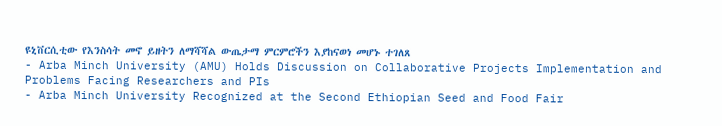ዩኒቨርሲቲው የእንስሳት መኖ ይዘትን ለማሻሻል ውጤታማ ምርምሮችን እያከናወነ መሆኑ ተገለጸ
- Arba Minch University (AMU) Holds Discussion on Collaborative Projects Implementation and Problems Facing Researchers and PIs
- Arba Minch University Recognized at the Second Ethiopian Seed and Food Fair